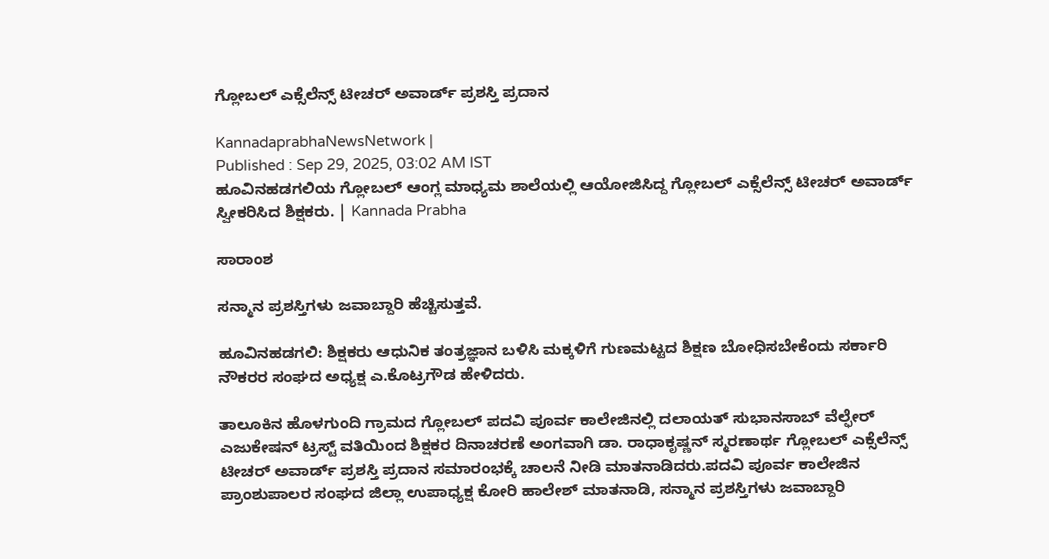ಗ್ಲೋಬಲ್ ಎಕ್ಸೆಲೆನ್ಸ್ ಟೀಚರ್ ಅವಾರ್ಡ್ ಪ್ರಶಸ್ತಿ ಪ್ರದಾನ

KannadaprabhaNewsNetwork |
Published : Sep 29, 2025, 03:02 AM IST
ಹೂವಿನಹಡಗಲಿಯ ಗ್ಲೋಬಲ್‌ ಆಂಗ್ಲ ಮಾಧ್ಯಮ ಶಾಲೆಯಲ್ಲಿ ಆಯೋಜಿಸಿದ್ದ ಗ್ಲೋಬಲ್‌ ಎಕ್ಸೆಲೆನ್ಸ್‌ ಟೀಚರ್‌ ಅವಾರ್ಡ್‌ ಸ್ವೀಕರಿಸಿದ ಶಿಕ್ಷಕರು. | Kannada Prabha

ಸಾರಾಂಶ

ಸನ್ಮಾನ ಪ್ರಶಸ್ತಿಗಳು ಜವಾಬ್ದಾರಿ ಹೆಚ್ಚಿಸುತ್ತವೆ.

ಹೂವಿನಹಡಗಲಿ: ಶಿಕ್ಷಕರು ಆಧುನಿಕ ತಂತ್ರಜ್ಞಾನ ಬಳಿಸಿ ಮಕ್ಕಳಿಗೆ ಗುಣಮಟ್ಟದ ಶಿಕ್ಷಣ ಬೋಧಿಸಬೇಕೆಂದು ಸರ್ಕಾರಿ ನೌಕರರ ಸಂಘದ ಅಧ್ಯಕ್ಷ ಎ.ಕೊಟ್ರಗೌಡ ಹೇಳಿದರು.

ತಾಲೂಕಿನ ಹೊಳಗುಂದಿ ಗ್ರಾಮದ ಗ್ಲೋಬಲ್ ಪದವಿ ಪೂರ್ವ ಕಾಲೇಜಿನಲ್ಲಿ ದಲಾಯತ್ ಸುಭಾನಸಾಬ್ ವೆಲ್ಫೇರ್ ಎಜುಕೇಷನ್ ಟ್ರಸ್ಟ್ ವತಿಯಿಂದ ಶಿಕ್ಷಕರ ದಿನಾಚರಣೆ ಅಂಗವಾಗಿ ಡಾ. ರಾಧಾಕೃಷ್ಣನ್ ಸ್ಮರಣಾರ್ಥ ಗ್ಲೋಬಲ್ ಎಕ್ಸೆಲೆನ್ಸ್ ಟೀಚರ್ ಅವಾರ್ಡ್ ಪ್ರಶಸ್ತಿ ಪ್ರದಾನ ಸಮಾರಂಭಕ್ಕೆ ಚಾಲನೆ ನೀಡಿ ಮಾತನಾಡಿದರು.ಪದವಿ ಪೂರ್ವ ಕಾಲೇಜಿನ ಪ್ರಾಂಶುಪಾಲರ ಸಂಘದ ಜಿಲ್ಲಾ ಉಪಾಧ್ಯಕ್ಷ ಕೋರಿ ಹಾಲೇಶ್ ಮಾತನಾಡಿ, ಸನ್ಮಾನ ಪ್ರಶಸ್ತಿಗಳು ಜವಾಬ್ದಾರಿ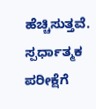ಹೆಚ್ಚಿಸುತ್ತವೆ. ಸ್ಪರ್ಧಾತ್ಮಕ ಪರೀಕ್ಷೆಗೆ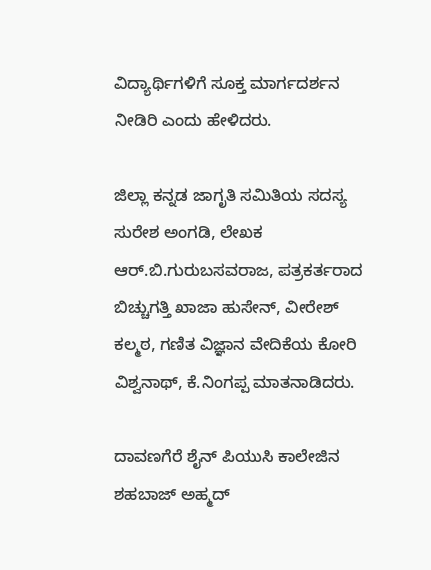ವಿದ್ಯಾರ್ಥಿಗಳಿಗೆ ಸೂಕ್ತ ಮಾರ್ಗದರ್ಶನ ನೀಡಿರಿ ಎಂದು ಹೇಳಿದರು.

ಜಿಲ್ಲಾ ಕನ್ನಡ ಜಾಗೃತಿ ಸಮಿತಿಯ ಸದಸ್ಯ ಸುರೇಶ ಅಂಗಡಿ, ಲೇಖಕ ಆರ್.ಬಿ.ಗುರುಬಸವರಾಜ, ಪತ್ರಕರ್ತರಾದ ಬಿಚ್ಚುಗತ್ತಿ ಖಾಜಾ ಹುಸೇನ್, ವೀರೇಶ್ ಕಲ್ಮಠ, ಗಣಿತ ವಿಜ್ಞಾನ ವೇದಿಕೆಯ ಕೋರಿ ವಿಶ್ವನಾಥ್, ಕೆ.ನಿಂಗಪ್ಪ ಮಾತನಾಡಿದರು.

ದಾವಣಗೆರೆ ಶೈನ್ ಪಿಯುಸಿ ಕಾಲೇಜಿನ ಶಹಬಾಜ್ ಅಹ್ಮದ್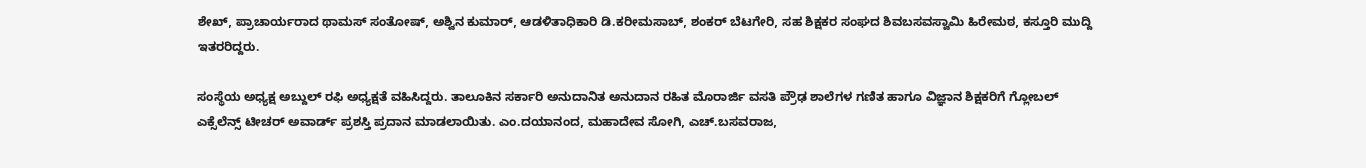ಶೇಖ್, ಪ್ರಾಚಾರ್ಯರಾದ ಥಾಮಸ್ ಸಂತೋಷ್, ಅಶ್ವಿನ ಕುಮಾರ್, ಆಡಳಿತಾಧಿಕಾರಿ ಡಿ.ಕರೀಮಸಾಬ್, ಶಂಕರ್ ಬೆಟಗೇರಿ, ಸಹ ಶಿಕ್ಷಕರ ಸಂಘದ ಶಿವಬಸವಸ್ವಾಮಿ ಹಿರೇಮಠ, ಕಸ್ತೂರಿ ಮುದ್ದಿ ಇತರರಿದ್ದರು.

ಸಂಸ್ಥೆಯ ಅಧ್ಯಕ್ಷ ಅಬ್ದುಲ್ ರಫಿ ಅಧ್ಯಕ್ಷತೆ ವಹಿಸಿದ್ದರು. ತಾಲೂಕಿನ ಸರ್ಕಾರಿ ಅನುದಾನಿತ ಅನುದಾನ ರಹಿತ ಮೊರಾರ್ಜಿ ವಸತಿ ಪ್ರೌಢ ಶಾಲೆಗಳ ಗಣಿತ ಹಾಗೂ ವಿಜ್ಞಾನ ಶಿಕ್ಷಕರಿಗೆ ಗ್ಲೋಬಲ್ ಎಕ್ಸೆಲೆನ್ಸ್ ಟೀಚರ್ ಅವಾರ್ಡ್ ಪ್ರಶಸ್ತಿ ಪ್ರದಾನ ಮಾಡಲಾಯಿತು. ಎಂ.ದಯಾನಂದ, ಮಹಾದೇವ ಸೋಗಿ, ಎಚ್.ಬಸವರಾಜ,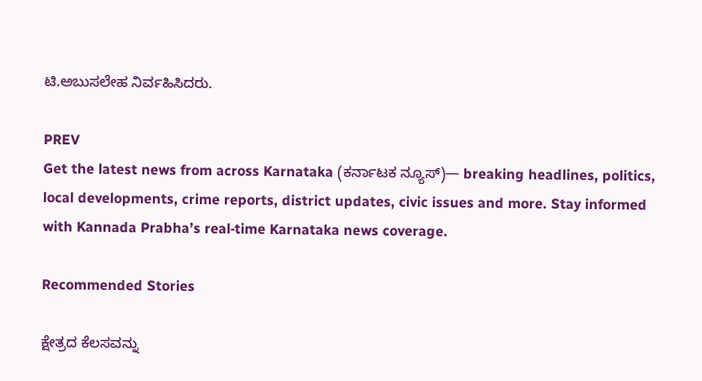ಟಿ.ಅಬುಸಲೇಹ ನಿರ್ವಹಿಸಿದರು.

PREV
Get the latest news from across Karnataka (ಕರ್ನಾಟಕ ನ್ಯೂಸ್)— breaking headlines, politics, local developments, crime reports, district updates, civic issues and more. Stay informed with Kannada Prabha’s real‑time Karnataka news coverage.

Recommended Stories

ಕ್ಷೇತ್ರದ ಕೆಲಸವನ್ನು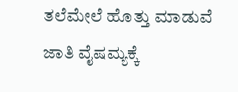ತಲೆಮೇಲೆ ಹೊತ್ತು ಮಾಡುವೆ
ಜಾತಿ ವೈಷಮ್ಯಕ್ಕೆ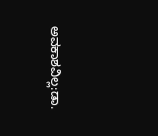ಅವಕಾಶವಿಲ್ಲ:ಡಾ.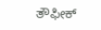ತೌಫೀಕ್‌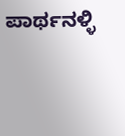ಪಾರ್ಥನಳ್ಳಿ